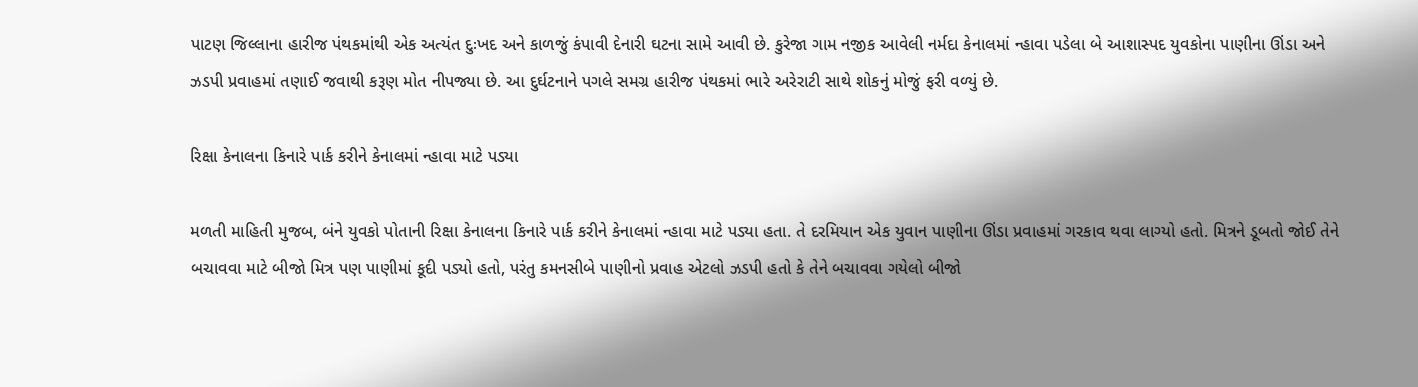પાટણ જિલ્લાના હારીજ પંથકમાંથી એક અત્યંત દુઃખદ અને કાળજું કંપાવી દેનારી ઘટના સામે આવી છે. કુરેજા ગામ નજીક આવેલી નર્મદા કેનાલમાં ન્હાવા પડેલા બે આશાસ્પદ યુવકોના પાણીના ઊંડા અને ઝડપી પ્રવાહમાં તણાઈ જવાથી કરૂણ મોત નીપજ્યા છે. આ દુર્ઘટનાને પગલે સમગ્ર હારીજ પંથકમાં ભારે અરેરાટી સાથે શોકનું મોજું ફરી વળ્યું છે.

રિક્ષા કેનાલના કિનારે પાર્ક કરીને કેનાલમાં ન્હાવા માટે પડ્યા

મળતી માહિતી મુજબ, બંને યુવકો પોતાની રિક્ષા કેનાલના કિનારે પાર્ક કરીને કેનાલમાં ન્હાવા માટે પડ્યા હતા. તે દરમિયાન એક યુવાન પાણીના ઊંડા પ્રવાહમાં ગરકાવ થવા લાગ્યો હતો. મિત્રને ડૂબતો જોઈ તેને બચાવવા માટે બીજો મિત્ર પણ પાણીમાં કૂદી પડ્યો હતો, પરંતુ કમનસીબે પાણીનો પ્રવાહ એટલો ઝડપી હતો કે તેને બચાવવા ગયેલો બીજો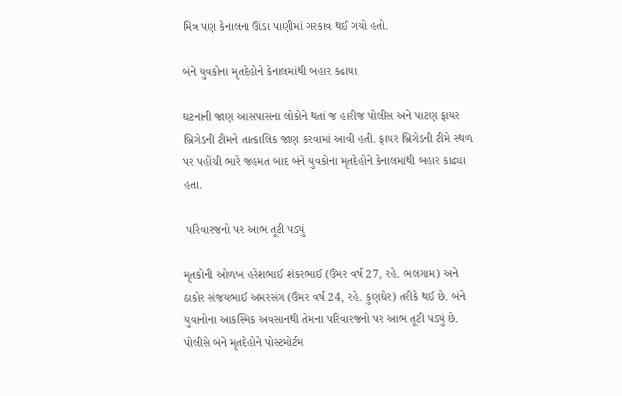મિત્ર પણ કેનાલના ઊંડા પાણીમાં ગરકાવ થઈ ગયો હતો.

બંને યુવકોના મૃતદેહોને કેનાલમાંથી બહાર કઢાયા

ઘટનાની જાણ આસપાસના લોકોને થતાં જ હારીજ પોલીસ અને પાટણ ફાયર બ્રિગેડની ટીમને તાત્કાલિક જાણ કરવામાં આવી હતી. ફાયર બ્રિગેડની ટીમે સ્થળ પર પહોંચી ભારે જહમત બાદ બંને યુવકોના મૃતદેહોને કેનાલમાંથી બહાર કાઢ્યા હતા.

 પરિવારજનો પર આભ તૂટી પડ્યું

મૃતકોની ઓળખ હરેશભાઈ શંકરભાઈ (ઉંમર વર્ષ 27, રહે. ભલગામ) અને ઠાકોર સંજયભાઈ અમરસંગ (ઉંમર વર્ષ 24, રહે. કુણઘેર) તરીકે થઈ છે. બંને યુવાનોના આકસ્મિક અવસાનથી તેમના પરિવારજનો પર આભ તૂટી પડ્યું છે. પોલીસે બંને મૃતદેહોને પોસ્ટમોર્ટમ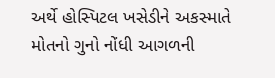અર્થે હોસ્પિટલ ખસેડીને અકસ્માતે મોતનો ગુનો નોંધી આગળની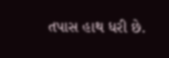તપાસ હાથ ધરી છે.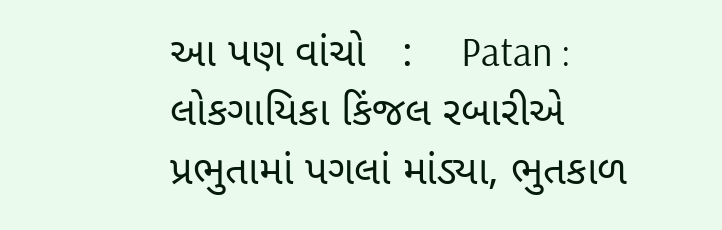આ પણ વાંચો   :    Patan : લોકગાયિકા કિંજલ રબારીએ પ્રભુતામાં પગલાં માંડ્યા, ભુતકાળ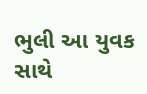ભુલી આ યુવક સાથે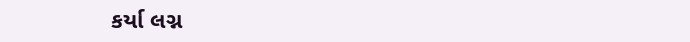કર્યા લગ્ન